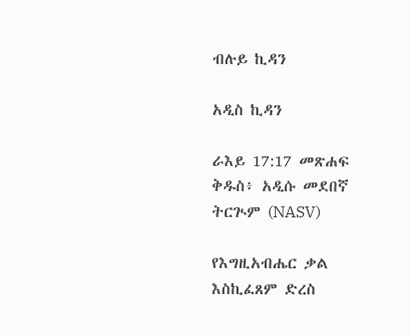ብሉይ ኪዳን

አዲስ ኪዳን

ራእይ 17:17 መጽሐፍ ቅዱስ፥ አዲሱ መደበኛ ትርጒም (NASV)

የእግዚአብሔር ቃል እስኪፈጸም ድረስ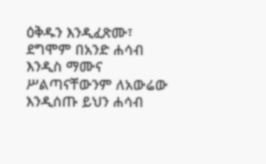ዕቅዱን እንዲፈጽሙ፣ ደግሞም በአንድ ሐሳብ እንዲስ ማሙና ሥልጣናቸውንም ለአውሬው እንዲሰጡ ይህን ሐሳብ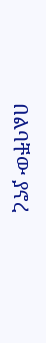በልባቸው ያኖረ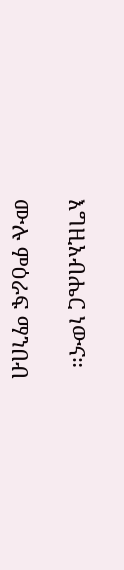እግዚአብሔር ነውና።

ሙሉ ምዕራፍ ማንበብ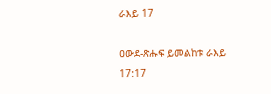ራእይ 17

ዐውደ-ጽሑፍ ይመልከቱ ራእይ 17:17